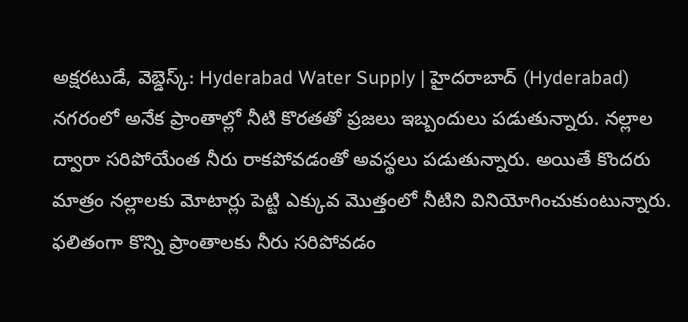అక్షరటుడే, వెబ్డెస్క్: Hyderabad Water Supply | హైదరాబాద్ (Hyderabad) నగరంలో అనేక ప్రాంతాల్లో నీటి కొరతతో ప్రజలు ఇబ్బందులు పడుతున్నారు. నల్లాల ద్వారా సరిపోయేంత నీరు రాకపోవడంతో అవస్థలు పడుతున్నారు. అయితే కొందరు మాత్రం నల్లాలకు మోటార్లు పెట్టి ఎక్కువ మొత్తంలో నీటిని వినియోగించుకుంటున్నారు. ఫలితంగా కొన్ని ప్రాంతాలకు నీరు సరిపోవడం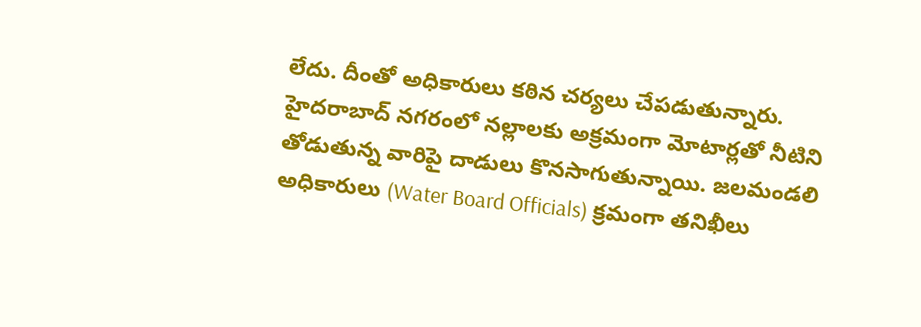లేదు. దీంతో అధికారులు కఠిన చర్యలు చేపడుతున్నారు.
హైదరాబాద్ నగరంలో నల్లాలకు అక్రమంగా మోటార్లతో నీటిని తోడుతున్న వారిపై దాడులు కొనసాగుతున్నాయి. జలమండలి అధికారులు (Water Board Officials) క్రమంగా తనిఖీలు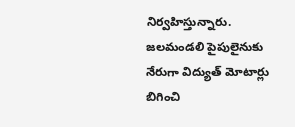నిర్వహిస్తున్నారు. జలమండలి పైపులైనుకు నేరుగా విద్యుత్ మోటార్లు బిగించి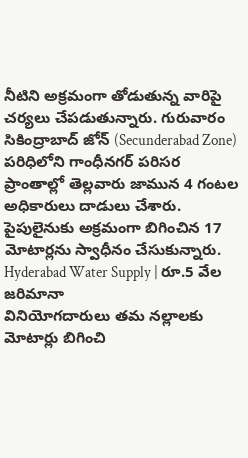నీటిని అక్రమంగా తోడుతున్న వారిపై చర్యలు చేపడుతున్నారు. గురువారం సికింద్రాబాద్ జోన్ (Secunderabad Zone) పరిధిలోని గాంధీనగర్ పరిసర ప్రాంతాల్లో తెల్లవారు జామున 4 గంటల అధికారులు దాడులు చేశారు. పైపులైనుకు అక్రమంగా బిగించిన 17 మోటార్లను స్వాధీనం చేసుకున్నారు.
Hyderabad Water Supply | రూ.5 వేల జరిమానా
వినియోగదారులు తమ నల్లాలకు మోటార్లు బిగించి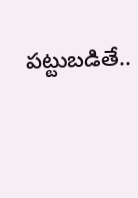పట్టుబడితే..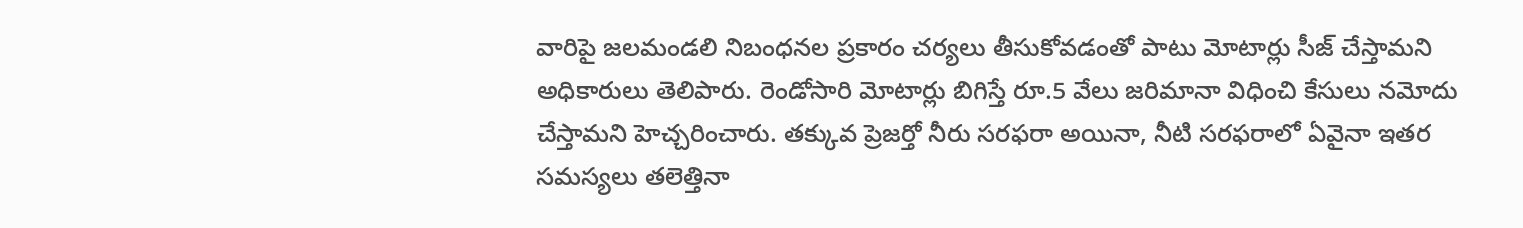వారిపై జలమండలి నిబంధనల ప్రకారం చర్యలు తీసుకోవడంతో పాటు మోటార్లు సీజ్ చేస్తామని అధికారులు తెలిపారు. రెండోసారి మోటార్లు బిగిస్తే రూ.5 వేలు జరిమానా విధించి కేసులు నమోదు చేస్తామని హెచ్చరించారు. తక్కువ ప్రెజర్తో నీరు సరఫరా అయినా, నీటి సరఫరాలో ఏవైనా ఇతర సమస్యలు తలెత్తినా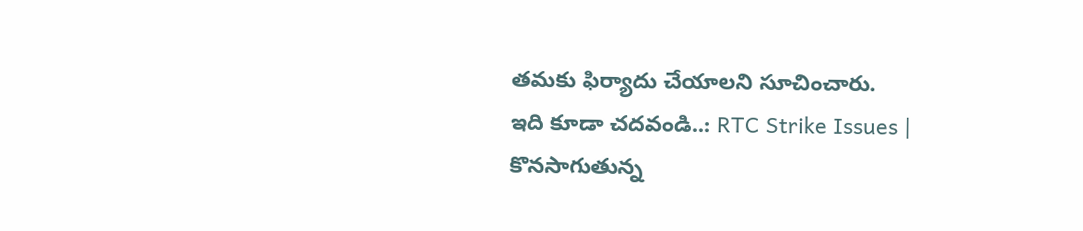తమకు ఫిర్యాదు చేయాలని సూచించారు.
ఇది కూడా చదవండి..: RTC Strike Issues | కొనసాగుతున్న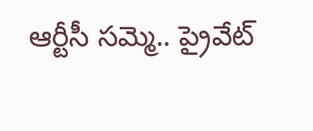ఆర్టీసీ సమ్మె.. ప్రైవేట్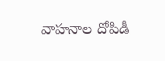వాహనాల దోపిడీ